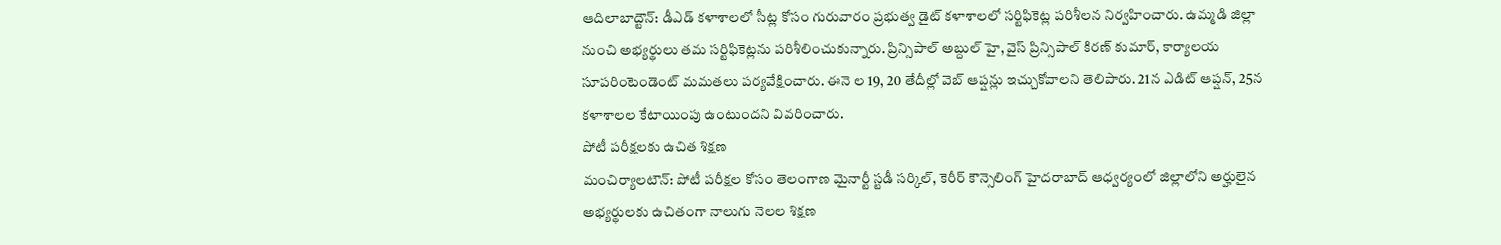ఆదిలాబాద్టౌన్: డీఎడ్ కళాశాలలో సీట్ల కోసం గురువారం ప్రభుత్వ డైట్ కళాశాలలో సర్టిఫికెట్ల పరిశీలన నిర్వహించారు. ఉమ్మడి జిల్లా నుంచి అభ్యర్థులు తమ సర్టిఫికెట్లను పరిశీలించుకున్నారు. ప్రిన్సిపాల్ అబ్దుల్ హై, వైస్ ప్రిన్సిపాల్ కిరణ్ కుమార్, కార్యాలయ సూపరింటెండెంట్ మమతలు పర్యవేక్షించారు. ఈనె ల 19, 20 తేదీల్లో వెబ్ ఆప్షన్లు ఇచ్చుకోవాలని తెలిపారు. 21న ఎడిట్ ఆప్షన్, 25న కళాశాలల కేటాయింపు ఉంటుందని వివరించారు.
పోటీ పరీక్షలకు ఉచిత శిక్షణ
మంచిర్యాలటౌన్: పోటీ పరీక్షల కోసం తెలంగాణ మైనార్టీ స్టడీ సర్కిల్, కెరీర్ కౌన్సెలింగ్ హైదరాబాద్ ఆధ్వర్యంలో జిల్లాలోని అర్హులైన అభ్యర్థులకు ఉచితంగా నాలుగు నెలల శిక్షణ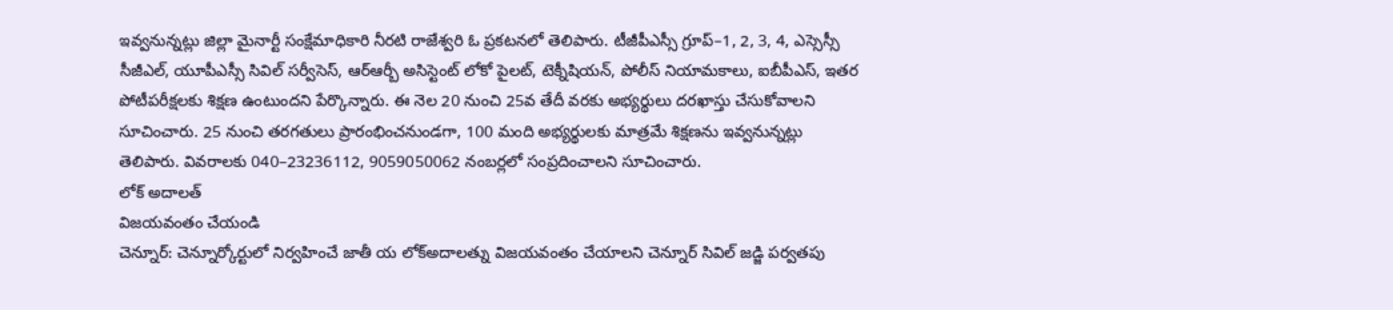ఇవ్వనున్నట్లు జిల్లా మైనార్టీ సంక్షేమాధికారి నీరటి రాజేశ్వరి ఓ ప్రకటనలో తెలిపారు. టీజీపీఎస్సీ గ్రూప్–1, 2, 3, 4, ఎస్సెస్సీ సీజీఎల్, యూపీఎస్సీ సివిల్ సర్వీసెస్, ఆర్ఆర్బీ అసిస్టెంట్ లోకో పైలట్, టెక్నీషియన్, పోలీస్ నియామకాలు, ఐబీపీఎస్, ఇతర పోటీపరీక్షలకు శిక్షణ ఉంటుందని పేర్కొన్నారు. ఈ నెల 20 నుంచి 25వ తేదీ వరకు అభ్యర్థులు దరఖాస్తు చేసుకోవాలని సూచించారు. 25 నుంచి తరగతులు ప్రారంభించనుండగా, 100 మంది అభ్యర్థులకు మాత్రమే శిక్షణను ఇవ్వనున్నట్లు తెలిపారు. వివరాలకు 040–23236112, 9059050062 నంబర్లలో సంప్రదించాలని సూచించారు.
లోక్ అదాలత్
విజయవంతం చేయండి
చెన్నూర్: చెన్నూర్కోర్టులో నిర్వహించే జాతీ య లోక్అదాలత్ను విజయవంతం చేయాలని చెన్నూర్ సివిల్ జడ్జి పర్వతపు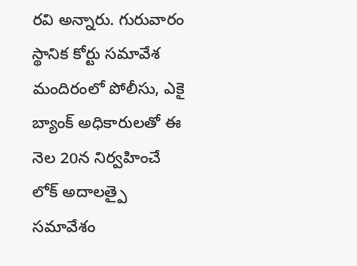రవి అన్నారు. గురువారం స్థానిక కోర్టు సమావేశ మందిరంలో పోలీసు, ఎకై బ్యాంక్ అధికారులతో ఈ నెల 20న నిర్వహించే లోక్ అదాలత్పై సమావేశం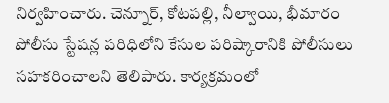నిర్వహించారు. చెన్నూర్, కోటపల్లి, నీల్వాయి, భీమారం పోలీసు స్టేషన్ల పరిధిలోని కేసుల పరిష్కారానికి పోలీసులు సహకరించాలని తెలిపారు. కార్యక్రమంలో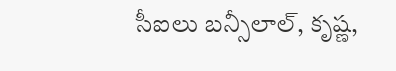సీఐలు బన్సీలాల్, కృష్ణ,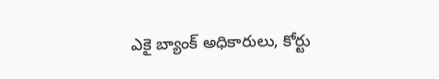ఎకై బ్యాంక్ అధికారులు, కోర్టు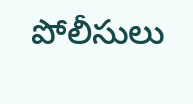పోలీసులు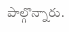పాల్గొన్నారు.